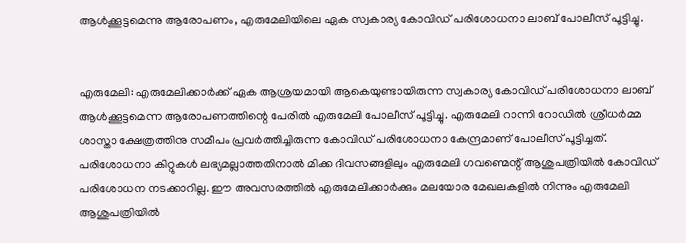ആൾക്കൂട്ടമെന്നു ആരോപണം, എരുമേലിയിലെ ഏക സ്വകാര്യ കോവിഡ് പരിശോധനാ ലാബ് പോലീസ് പൂട്ടിച്ചു.


എരുമേലി: എരുമേലിക്കാർക്ക് ഏക ആശ്രയമായി ആകെയുണ്ടായിരുന്ന സ്വകാര്യ കോവിഡ് പരിശോധനാ ലാബ് ആൾക്കൂട്ടമെന്ന ആരോപണത്തിന്റെ പേരിൽ എരുമേലി പോലീസ് പൂട്ടിച്ചു. എരുമേലി റാന്നി റോഡിൽ ശ്രീധർമ്മ ശാസ്താ ക്ഷേത്രത്തിനു സമീപം പ്രവർത്തിച്ചിരുന്ന കോവിഡ് പരിശോധനാ കേന്ദ്രമാണ് പോലീസ് പൂട്ടിച്ചത്. പരിശോധനാ കിറ്റുകൾ ലഭ്യമല്ലാത്തതിനാൽ മിക്ക ദിവസങ്ങളിലും എരുമേലി ഗവണ്മെന്റ് ആശുപത്രിയിൽ കോവിഡ് പരിശോധന നടക്കാറില്ല. ഈ അവസരത്തിൽ എരുമേലിക്കാർക്കും മലയോര മേഖലകളിൽ നിന്നും എരുമേലി ആശുപത്രിയിൽ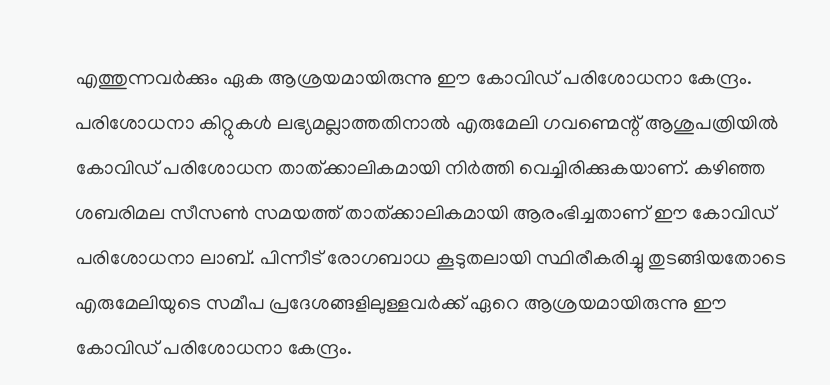എത്തുന്നവർക്കും ഏക ആശ്രയമായിരുന്നു ഈ കോവിഡ് പരിശോധനാ കേന്ദ്രം. പരിശോധനാ കിറ്റുകൾ ലഭ്യമല്ലാത്തതിനാൽ എരുമേലി ഗവണ്മെന്റ് ആശുപത്രിയിൽ കോവിഡ് പരിശോധന താത്ക്കാലികമായി നിർത്തി വെച്ചിരിക്കുകയാണ്. കഴിഞ്ഞ ശബരിമല സീസൺ സമയത്ത് താത്ക്കാലികമായി ആരംഭിച്ചതാണ് ഈ കോവിഡ് പരിശോധനാ ലാബ്. പിന്നീട് രോഗബാധ കൂടുതലായി സ്ഥിരീകരിച്ചു തുടങ്ങിയതോടെ എരുമേലിയുടെ സമീപ പ്രദേശങ്ങളിലുള്ളവർക്ക് ഏറെ ആശ്രയമായിരുന്നു ഈ കോവിഡ് പരിശോധനാ കേന്ദ്രം.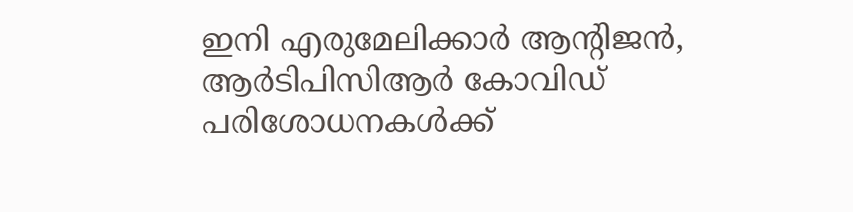ഇനി എരുമേലിക്കാർ ആന്റിജൻ, ആർടിപിസിആർ കോവിഡ് പരിശോധനകൾക്ക്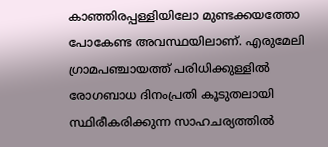കാഞ്ഞിരപ്പള്ളിയിലോ മുണ്ടക്കയത്തോ പോകേണ്ട അവസ്ഥയിലാണ്. എരുമേലി ഗ്രാമപഞ്ചായത്ത് പരിധിക്കുള്ളിൽ രോഗബാധ ദിനംപ്രതി കൂടുതലായി സ്ഥിരീകരിക്കുന്ന സാഹചര്യത്തിൽ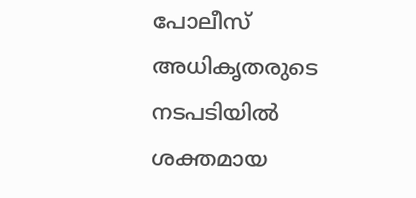പോലീസ് അധികൃതരുടെ നടപടിയിൽ ശക്തമായ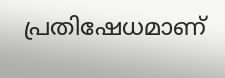പ്രതിഷേധമാണ്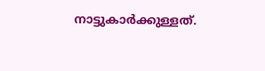നാട്ടുകാർക്കുള്ളത്.